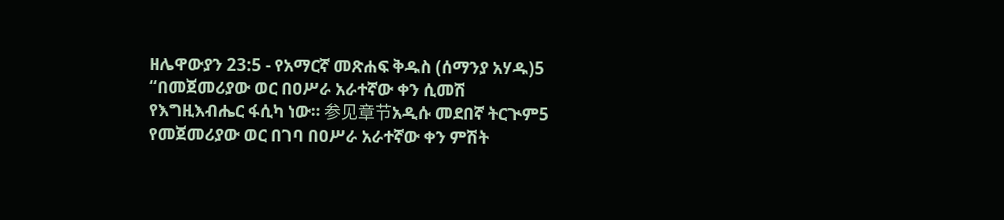ዘሌዋውያን 23:5 - የአማርኛ መጽሐፍ ቅዱስ (ሰማንያ አሃዱ)5 “በመጀመሪያው ወር በዐሥራ አራተኛው ቀን ሲመሽ የእግዚእብሔር ፋሲካ ነው። 参见章节አዲሱ መደበኛ ትርጒም5 የመጀመሪያው ወር በገባ በዐሥራ አራተኛው ቀን ምሽት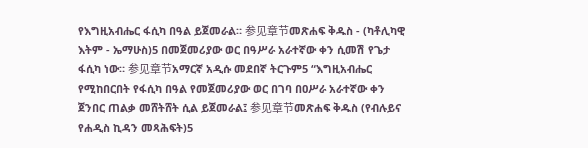የእግዚአብሔር ፋሲካ በዓል ይጀመራል። 参见章节መጽሐፍ ቅዱስ - (ካቶሊካዊ እትም - ኤማሁስ)5 በመጀመሪያው ወር በዓሥራ አራተኛው ቀን ሲመሽ የጌታ ፋሲካ ነው። 参见章节አማርኛ አዲሱ መደበኛ ትርጉም5 “እግዚአብሔር የሚከበርበት የፋሲካ በዓል የመጀመሪያው ወር በገባ በዐሥራ አራተኛው ቀን ጀንበር ጠልቃ መሸትሸት ሲል ይጀመራል፤ 参见章节መጽሐፍ ቅዱስ (የብሉይና የሐዲስ ኪዳን መጻሕፍት)5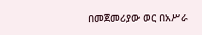በመጀመሪያው ወር በአሥራ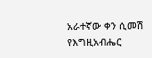አራተኛው ቀን ሲመሽ የእግዚአብሔር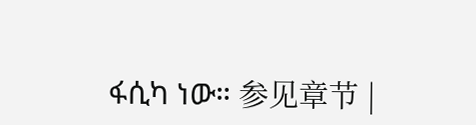ፋሲካ ነው። 参见章节 |